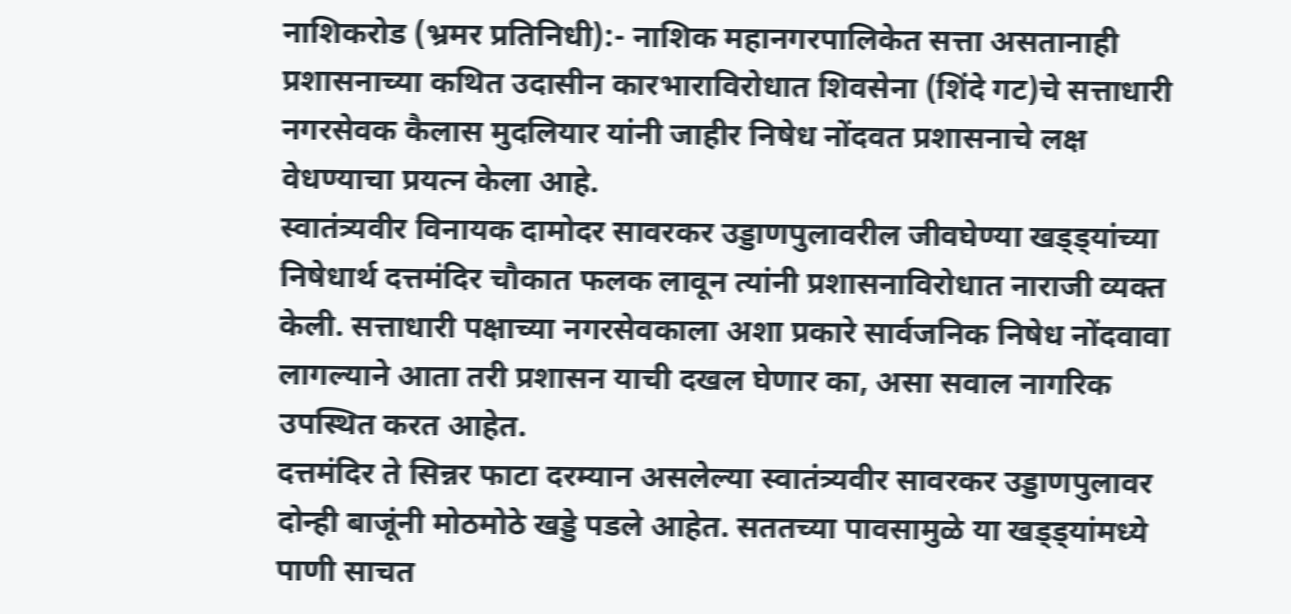नाशिकरोड (भ्रमर प्रतिनिधी):- नाशिक महानगरपालिकेत सत्ता असतानाही प्रशासनाच्या कथित उदासीन कारभाराविरोधात शिवसेना (शिंदे गट)चे सत्ताधारी नगरसेवक कैलास मुदलियार यांनी जाहीर निषेध नोंदवत प्रशासनाचे लक्ष वेधण्याचा प्रयत्न केला आहे.
स्वातंत्र्यवीर विनायक दामोदर सावरकर उड्डाणपुलावरील जीवघेण्या खड्ड्यांच्या निषेधार्थ दत्तमंदिर चौकात फलक लावून त्यांनी प्रशासनाविरोधात नाराजी व्यक्त केली. सत्ताधारी पक्षाच्या नगरसेवकाला अशा प्रकारे सार्वजनिक निषेध नोंदवावा लागल्याने आता तरी प्रशासन याची दखल घेणार का, असा सवाल नागरिक उपस्थित करत आहेत.
दत्तमंदिर ते सिन्नर फाटा दरम्यान असलेल्या स्वातंत्र्यवीर सावरकर उड्डाणपुलावर दोन्ही बाजूंनी मोठमोठे खड्डे पडले आहेत. सततच्या पावसामुळे या खड्ड्यांमध्ये पाणी साचत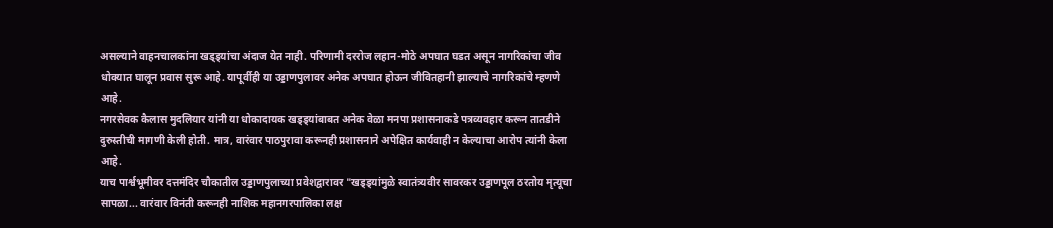असल्याने वाहनचालकांना खड्ड्यांचा अंदाज येत नाही. परिणामी दररोज लहान-मोठे अपघात घडत असून नागरिकांचा जीव धोक्यात घालून प्रवास सुरू आहे. यापूर्वीही या उड्डाणपुलावर अनेक अपघात होऊन जीवितहानी झाल्याचे नागरिकांचे म्हणणे आहे.
नगरसेवक कैलास मुदलियार यांनी या धोकादायक खड्ड्यांबाबत अनेक वेळा मनपा प्रशासनाकडे पत्रव्यवहार करून तातडीने दुरुस्तीची मागणी केली होती. मात्र, वारंवार पाठपुरावा करूनही प्रशासनाने अपेक्षित कार्यवाही न केल्याचा आरोप त्यांनी केला आहे.
याच पार्श्वभूमीवर दत्तमंदिर चौकातील उड्डाणपुलाच्या प्रवेशद्वारावर "खड्ड्यांमुळे स्वातंत्र्यवीर सावरकर उड्डाणपूल ठरतोय मृत्यूचा सापळा... वारंवार विनंती करूनही नाशिक महानगरपालिका लक्ष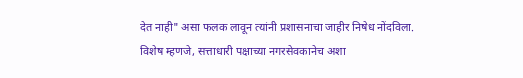देत नाही" असा फलक लावून त्यांनी प्रशासनाचा जाहीर निषेध नोंदविला.
विशेष म्हणजे, सत्ताधारी पक्षाच्या नगरसेवकानेच अशा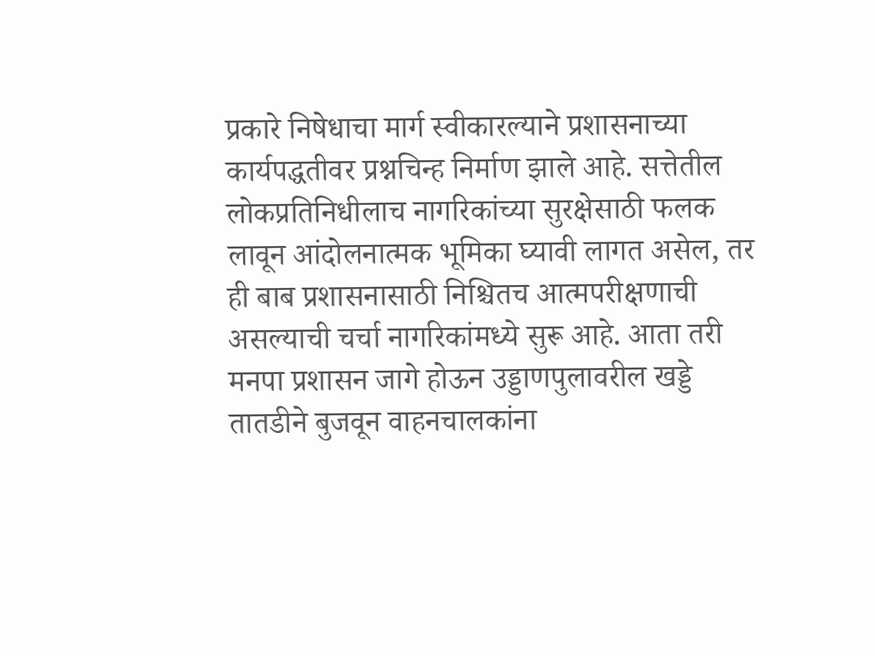प्रकारे निषेधाचा मार्ग स्वीकारल्याने प्रशासनाच्या कार्यपद्धतीवर प्रश्नचिन्ह निर्माण झाले आहे. सत्तेतील लोकप्रतिनिधीलाच नागरिकांच्या सुरक्षेसाठी फलक लावून आंदोलनात्मक भूमिका घ्यावी लागत असेल, तर ही बाब प्रशासनासाठी निश्चितच आत्मपरीक्षणाची असल्याची चर्चा नागरिकांमध्ये सुरू आहे. आता तरी मनपा प्रशासन जागे होऊन उड्डाणपुलावरील खड्डे तातडीने बुजवून वाहनचालकांना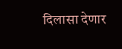दिलासा देणार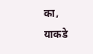का, याकडे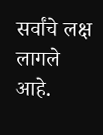सर्वांचे लक्ष लागले आहे.